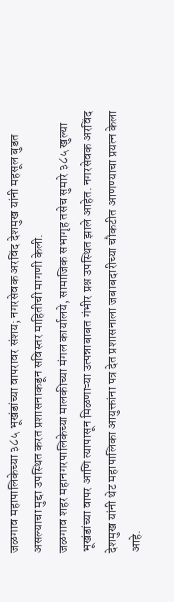जळगाव महापालिकेच्या ३८५ भूखंडांच्या वापरावर संशय; नगरसेवक अरविंद देशमुख यांनी महसूल बुडत असल्याचा मुद्दा उपस्थित करत प्रशासनाकडून सविस्तर माहितीची मागणी केली.
जळगाव शहर महानगरपालिकेच्या मालकीच्या मंगल कार्यालये, सामाजिक सभागृह तसेच सुमारे ३८५ खुल्या भूखंडांच्या वापर आणि त्यापासून मिळणाऱ्या उत्पन्नाबाबत गंभीर प्रश्न उपस्थित झाले आहेत. नगरसेवक अरविंद देशमुख यांनी थेट महापालिका आयुक्तांना पत्र देत प्रशासनाला जबाबदारीच्या चौकटीत आणण्याचा प्रयत्न केला आहे.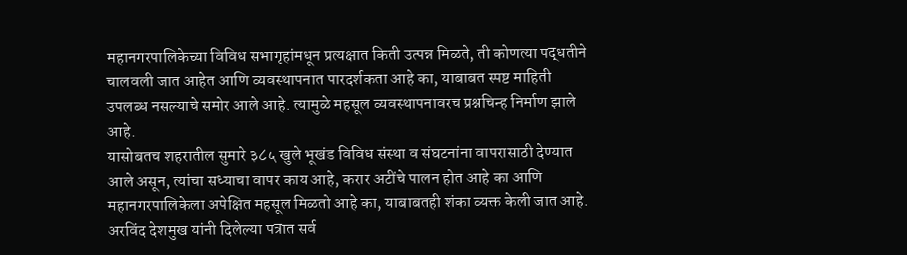महानगरपालिकेच्या विविध सभागृहांमधून प्रत्यक्षात किती उत्पन्न मिळते, ती कोणत्या पद्धतीने चालवली जात आहेत आणि व्यवस्थापनात पारदर्शकता आहे का, याबाबत स्पष्ट माहिती उपलब्ध नसल्याचे समोर आले आहे. त्यामुळे महसूल व्यवस्थापनावरच प्रश्नचिन्ह निर्माण झाले आहे.
यासोबतच शहरातील सुमारे ३८५ खुले भूखंड विविध संस्था व संघटनांना वापरासाठी देण्यात आले असून, त्यांचा सध्याचा वापर काय आहे, करार अटींचे पालन होत आहे का आणि महानगरपालिकेला अपेक्षित महसूल मिळतो आहे का, याबाबतही शंका व्यक्त केली जात आहे.
अरविंद देशमुख यांनी दिलेल्या पत्रात सर्व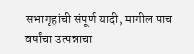सभागृहांची संपूर्ण यादी, मागील पाच वर्षांचा उत्पन्नाचा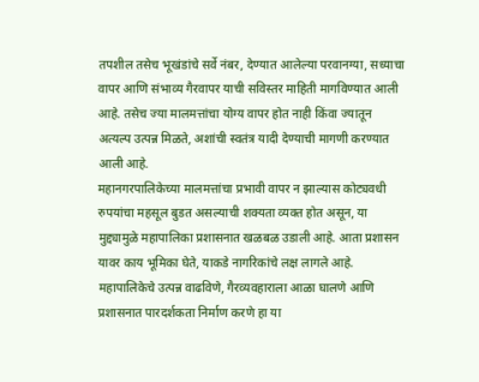तपशील तसेच भूखंडांचे सर्वे नंबर, देण्यात आलेल्या परवानग्या, सध्याचा वापर आणि संभाव्य गैरवापर याची सविस्तर माहिती मागविण्यात आली आहे. तसेच ज्या मालमत्तांचा योग्य वापर होत नाही किंवा ज्यातून अत्यल्प उत्पन्न मिळते, अशांची स्वतंत्र यादी देण्याची मागणी करण्यात आली आहे.
महानगरपालिकेच्या मालमत्तांचा प्रभावी वापर न झाल्यास कोट्यवधी रुपयांचा महसूल बुडत असल्याची शक्यता व्यक्त होत असून, या मुद्द्यामुळे महापालिका प्रशासनात खळबळ उडाली आहे. आता प्रशासन यावर काय भूमिका घेते, याकडे नागरिकांचे लक्ष लागले आहे.
महापालिकेचे उत्पन्न वाढविणे, गैरव्यवहाराला आळा घालणे आणि प्रशासनात पारदर्शकता निर्माण करणे हा या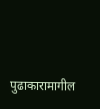पुढाकारामागील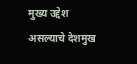मुख्य उद्देश असल्याचे देशमुख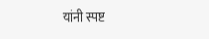यांनी स्पष्ट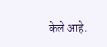केले आहे.